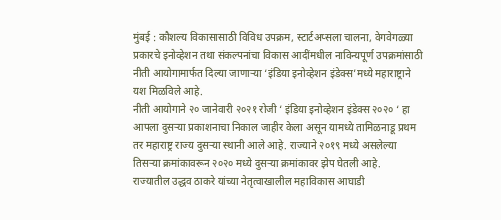मुंबई : कौशल्य विकासासाठी विविध उपक्रम, स्टार्टअप्सला चालना, वेगवेगळ्या प्रकारचे इनोव्हेशन तथा संकल्पनांचा विकास आदींमधील नाविन्यपूर्ण उपक्रमांसाठी नीती आयोगामार्फत दिल्या जाणाऱ्या ‘इंडिया इनोव्हेशन इंडेक्स’मध्ये महाराष्ट्राने यश मिळविले आहे.
नीती आयोगाने २० जानेवारी २०२१ रोजी ‘ इंडिया इनोव्हेशन इंडेक्स २०२० ‘ हा आपला दुसऱ्या प्रकाशनाचा निकाल जाहीर केला असून यामध्ये तामिळनाडू प्रथम तर महाराष्ट्र राज्य दुसऱ्या स्थानी आले आहे. राज्याने २०१९ मध्ये असलेल्या तिसऱ्या क्रमांकावरून २०२० मध्ये दुसऱ्या क्रमांकावर झेप घेतली आहे.
राज्यातील उद्धव ठाकरे यांच्या नेतृत्वाखालील महाविकास आघाडी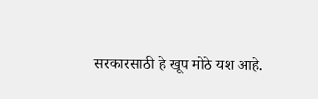सरकारसाठी हे खूप मोठे यश आहे.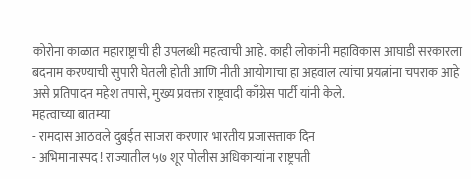कोरोना काळात महाराष्ट्राची ही उपलब्धी महत्वाची आहे. काही लोकांनी महाविकास आघाडी सरकारला बदनाम करण्याची सुपारी घेतली होती आणि नीती आयोगाचा हा अहवाल त्यांचा प्रयत्नांना चपराक आहे असे प्रतिपादन महेश तपासे, मुख्य प्रवक्ता राष्ट्रवादी काँग्रेस पार्टी यांनी केले.
महत्वाच्या बातम्या
- रामदास आठवले दुबईत साजरा करणार भारतीय प्रजासत्ताक दिन
- अभिमानास्पद ! राज्यातील ५७ शूर पोलीस अधिकाऱ्यांना राष्ट्रपती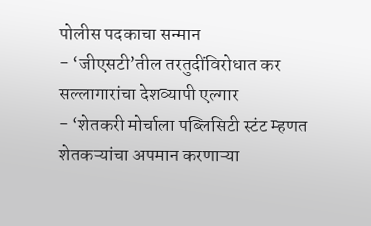पोलीस पदकाचा सन्मान
- ‘जीएसटी’तील तरतुदींविरोधात कर सल्लागारांचा देशव्यापी एल्गार
- ‘शेतकरी मोर्चाला पब्लिसिटी स्टंट म्हणत शेतकऱ्यांचा अपमान करणाऱ्या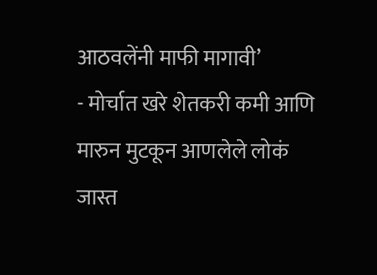आठवलेंनी माफी मागावी’
- मोर्चात खरे शेतकरी कमी आणि मारुन मुटकून आणलेले लोकं जास्त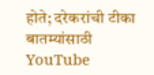होते; दरेकरांची टीका
बातम्यांसाठी YouTube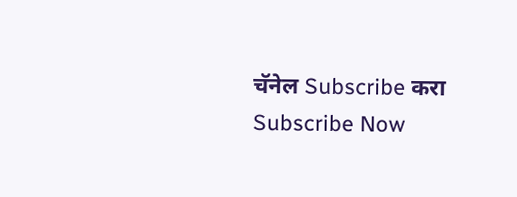चॅनेल Subscribe करा
Subscribe Now